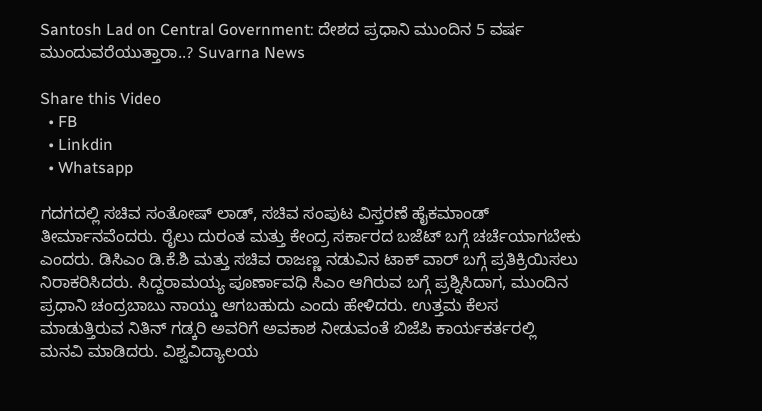Santosh Lad on Central Government: ದೇಶದ ಪ್ರಧಾನಿ ಮುಂದಿನ 5 ವರ್ಷ ಮುಂದುವರೆಯುತ್ತಾರಾ..? Suvarna News

Share this Video
  • FB
  • Linkdin
  • Whatsapp

ಗದಗದಲ್ಲಿ ಸಚಿವ ಸಂತೋಷ್ ಲಾಡ್, ಸಚಿವ ಸಂಪುಟ ವಿಸ್ತರಣೆ ಹೈಕಮಾಂಡ್ ತೀರ್ಮಾನವೆಂದರು. ರೈಲು ದುರಂತ ಮತ್ತು ಕೇಂದ್ರ ಸರ್ಕಾರದ ಬಜೆಟ್ ಬಗ್ಗೆ ಚರ್ಚೆಯಾಗಬೇಕು ಎಂದರು. ಡಿಸಿಎಂ ಡಿ.ಕೆ.ಶಿ ಮತ್ತು ಸಚಿವ ರಾಜಣ್ಣ ನಡುವಿನ ಟಾಕ್ ವಾರ್ ಬಗ್ಗೆ ಪ್ರತಿಕ್ರಿಯಿಸಲು ನಿರಾಕರಿಸಿದರು. ಸಿದ್ದರಾಮಯ್ಯ ಪೂರ್ಣಾವಧಿ ಸಿಎಂ ಆಗಿರುವ ಬಗ್ಗೆ ಪ್ರಶ್ನಿಸಿದಾಗ, ಮುಂದಿನ ಪ್ರಧಾನಿ ಚಂದ್ರಬಾಬು ನಾಯ್ಡು ಆಗಬಹುದು ಎಂದು ಹೇಳಿದರು. ಉತ್ತಮ ಕೆಲಸ ಮಾಡುತ್ತಿರುವ ನಿತಿನ್ ಗಡ್ಕರಿ ಅವರಿಗೆ ಅವಕಾಶ ನೀಡುವಂತೆ ಬಿಜೆಪಿ ಕಾರ್ಯಕರ್ತರಲ್ಲಿ ಮನವಿ ಮಾಡಿದರು. ವಿಶ್ವವಿದ್ಯಾಲಯ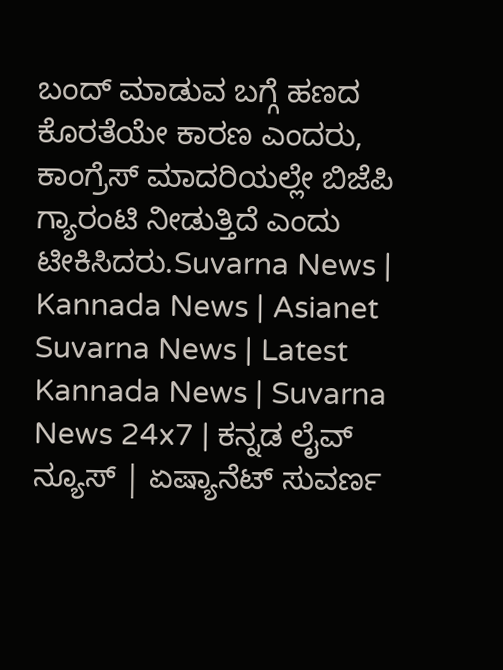ಬಂದ್ ಮಾಡುವ ಬಗ್ಗೆ ಹಣದ ಕೊರತೆಯೇ ಕಾರಣ ಎಂದರು, ಕಾಂಗ್ರೆಸ್ ಮಾದರಿಯಲ್ಲೇ ಬಿಜೆಪಿ ಗ್ಯಾರಂಟಿ ನೀಡುತ್ತಿದೆ ಎಂದು ಟೀಕಿಸಿದರು.Suvarna News | Kannada News | Asianet Suvarna News | Latest Kannada News | Suvarna News 24x7 | ಕನ್ನಡ ಲೈವ್ ನ್ಯೂಸ್ | ಏಷ್ಯಾನೆಟ್ ಸುವರ್ಣ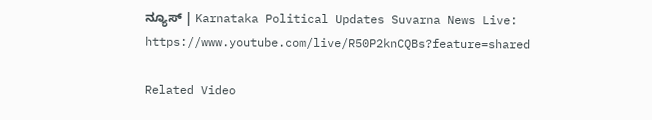ನ್ಯೂಸ್ | Karnataka Political Updates Suvarna News Live: https://www.youtube.com/live/R50P2knCQBs?feature=shared

Related Video